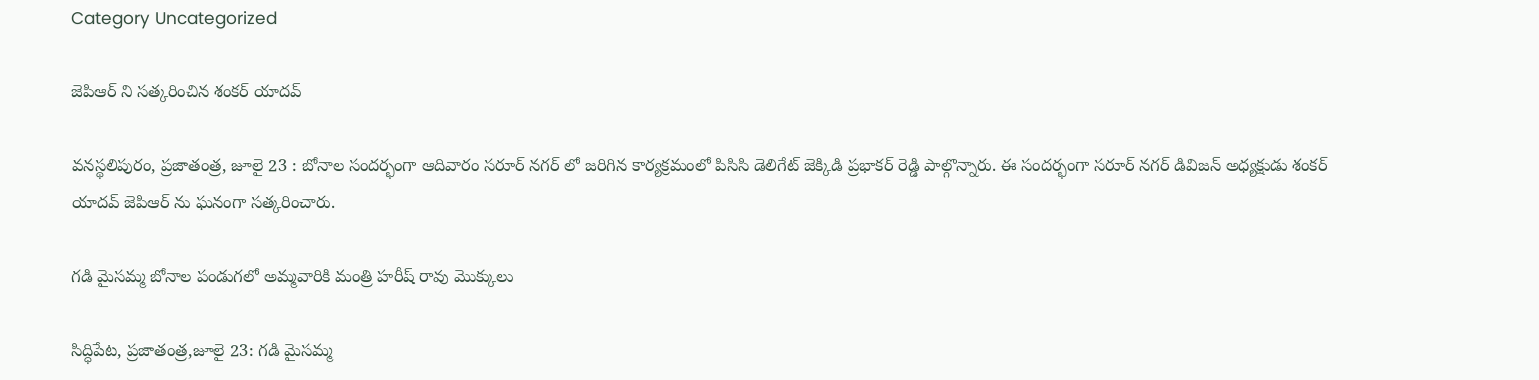Category Uncategorized

జెపిఆర్ ని సత్కరించిన శంకర్ యాదవ్

వనస్థలిపురం, ప్రజాతంత్ర, జూలై 23 : బోనాల సందర్భంగా ఆదివారం సరూర్ నగర్ లో జరిగిన కార్యక్రమంలో పిసిసి డెలిగేట్ జెక్కిడి ప్రభాకర్ రెడ్డి పాల్గొన్నారు. ఈ సందర్భంగా సరూర్ నగర్ డివిజన్ అధ్యక్షుడు శంకర్ యాదవ్ జెపిఆర్ ను ఘనంగా సత్కరించారు.

గడి మైసమ్మ బోనాల పండుగలో అమ్మవారికి మంత్రి హరీష్ రావు మొక్కులు

సిద్ధిపేట, ప్రజాతంత్ర,జూలై 23: గడి మైసమ్మ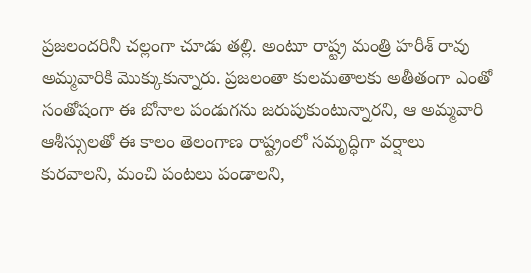ప్రజలందరినీ చల్లంగా చూడు తల్లి. అంటూ రాష్ట్ర మంత్రి హరీశ్ రావు అమ్మవారికి మొక్కుకున్నారు. ప్రజలంతా కులమతాలకు అతీతంగా ఎంతో సంతోషంగా ఈ బోనాల పండుగను జరుపుకుంటున్నారని, ఆ అమ్మవారి ఆశీస్సులతో ఈ కాలం తెలంగాణ రాష్ట్రంలో సమృద్ధిగా వర్షాలు కురవాలని, మంచి పంటలు పండాలని,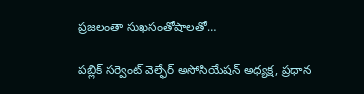ప్రజలంతా సుఖసంతోషాలతో…

పబ్లిక్ సర్వెంట్ వెల్ఫేర్ అసోసియేషన్ అధ్యక్ష, ప్రధాన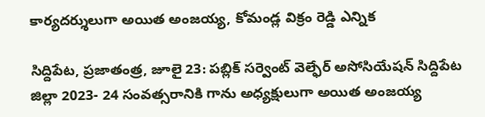కార్యదర్శులుగా అయిత అంజయ్య, కోమండ్ల విక్రం రెడ్డి ఎన్నిక

సిద్దిపేట, ప్రజాతంత్ర, జూలై 23: పబ్లిక్ సర్వెంట్ వెల్ఫేర్ అసోసియేషన్ సిద్దిపేట జిల్లా 2023- 24 సంవత్సరానికి గాను అధ్యక్షులుగా అయిత అంజయ్య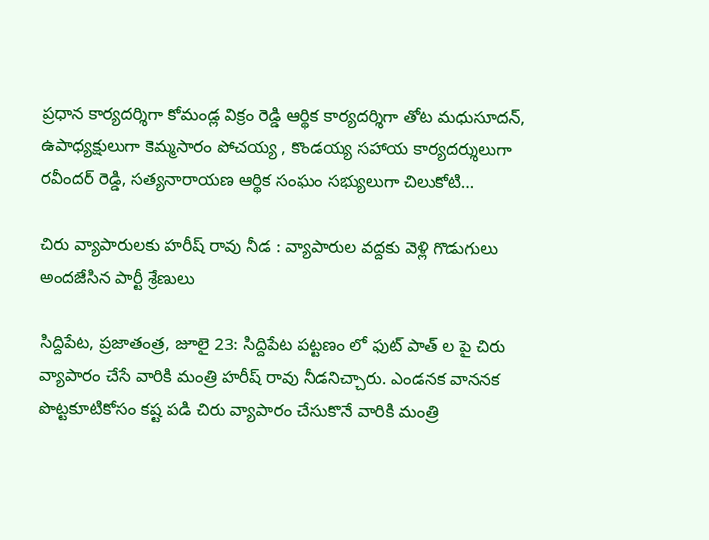ప్రధాన కార్యదర్శిగా కోమండ్ల విక్రం రెడ్డి ఆర్థిక కార్యదర్శిగా తోట మధుసూదన్, ఉపాధ్యక్షులుగా కెమ్మసారం పోచయ్య , కొండయ్య సహాయ కార్యదర్శులుగా రవీందర్ రెడ్డి, సత్యనారాయణ ఆర్థిక సంఘం సభ్యులుగా చిలుకోటి…

చిరు వ్యాపారులకు హరీష్ రావు నీడ : వ్యాపారుల వద్దకు వెళ్లి గొడుగులు అందజేసిన పార్టీ శ్రేణులు

సిద్దిపేట, ప్రజాతంత్ర, జూలై 23: సిద్దిపేట పట్టణం లో ఫుట్ పాత్ ల పై చిరు వ్యాపారం చేసే వారికి మంత్రి హరీష్ రావు నీడనిచ్చారు. ఎండనక వాననక పొట్టకూటికోసం కష్ట పడి చిరు వ్యాపారం చేసుకొనే వారికి మంత్రి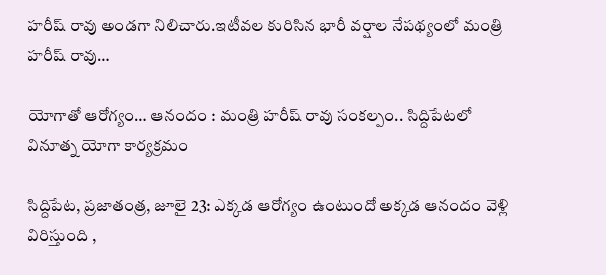హరీష్ రావు అండగా నిలిచారు.ఇటీవల కురిసిన భారీ వర్షాల నేపథ్యంలో మంత్రి హరీష్ రావు…

యోగాతో ఆరోగ్యం… ఆనందం : మంత్రి హరీష్ రావు సంకల్పం.. సిద్దిపేటలో వినూత్న యోగా కార్యక్రమం

సిద్దిపేట, ప్రజాతంత్ర, జూలై 23: ఎక్కడ ఆరోగ్యం ఉంటుందో అక్కడ ఆనందం వెళ్లి విరిస్తుంది ,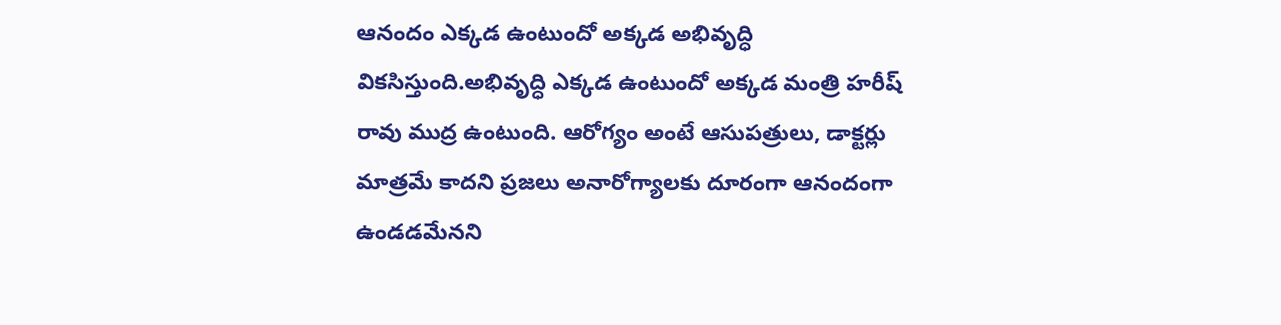ఆనందం ఎక్కడ ఉంటుందో అక్కడ అభివృద్ధి వికసిస్తుంది.అభివృద్ధి ఎక్కడ ఉంటుందో అక్కడ మంత్రి హరీష్ రావు ముద్ర ఉంటుంది. ఆరోగ్యం అంటే ఆసుపత్రులు, డాక్టర్లు మాత్రమే కాదని ప్రజలు అనారోగ్యాలకు దూరంగా ఆనందంగా ఉండడమేనని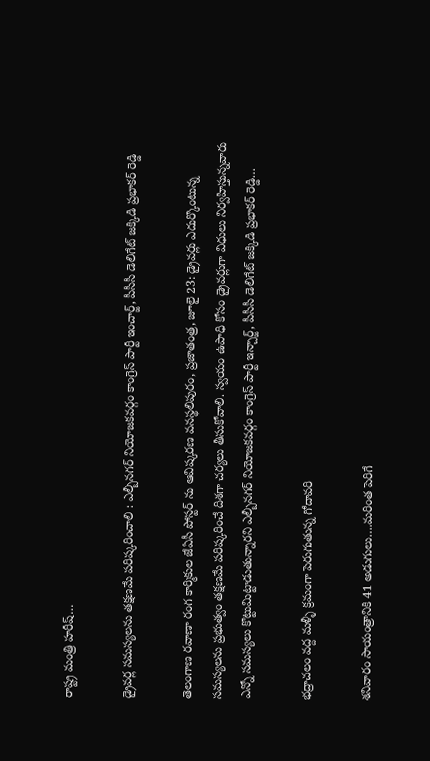రాష్ట్ర మంత్రి హరీష్…

డ్రైవర్ల సమస్యలను తక్షణమే పరిష్కరించాలి : ఎల్బీనగర్ నియోజకవర్గం కాంగ్రెస్ పార్టీ ఇంచార్జ్, పీసీసీ డెలిగేట్ జక్కిడి ప్రభాకర్ రెడ్డి

తెలంగాణ రవాణా రంగ కార్మికుల జేఏసీ పోస్టర్ ను ఆవిష్కరణ వనస్థలిపురం, ప్రజాతంత్ర, జూలై 23: డ్రైవర్లు ఎదుర్కొంటున్న సమస్యలను ప్రభుత్వం తక్షణమే పరిష్కరించే దిశగా చర్యలు తీసుకోవాలి. స్వయం ఉపాధి కోసం డ్రైవర్లుగా విధులు నిర్వహిస్తున్నవారు ఎన్నో సమస్యలు కొట్టుమిట్టాడుతున్నారని ఎల్బీనగర్ నియోజకవర్గం కాంగ్రెస్ పార్టీ ఇన్చార్జ్, పీసీసీ డెలిగేట్ జక్కిడి ప్రభాకర్ రెడ్డి…

భద్రాచలం వద్ద మళ్ళీ క్రమంగా పెరుగుతున్న గోదావరి

శనివారం సాయంత్రానికి 41 అడుగులు….మరింత పెరిగే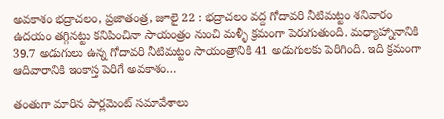అవకాశం భద్రాచలం, ప్రజాతంత్ర, జూలై 22 : భద్రాచలం వద్ద గోదావరి నీటిమట్టం శనివారం ఉదయం తగ్గినట్టు కనిపించినా సాయంత్రం నుంచి మళ్ళీ క్రమంగా పెరుగుతుంది. మధ్యాహ్నానానికి 39.7 అడుగులు ఉన్న గోదావరి నీటిమట్టం సాయంత్రానికి 41 అడుగులకు పెరిగింది. ఇది క్రమంగా ఆదివారానికి ఇంకాస్త పెరిగే అవకాశం…

తంతుగా మారిన పార్లమెంట్‌ ‌సమావేశాలు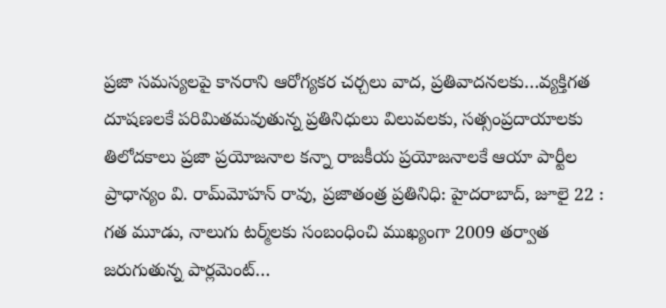ప్రజా సమస్యలపై కానరాని ఆరోగ్యకర చర్చలు వాద, ప్రతివాదనలకు…వ్యక్తిగత దూషణలకే పరిమితమవుతున్న ప్రతినిధులు విలువలకు, సత్సంప్రదాయాలకు తిలోదకాలు ప్రజా ప్రయోజనాల కన్నా రాజకీయ ప్రయోజనాలకే ఆయా పార్టీల ప్రాధాన్యం వి. రామ్‌మోహన్‌ ‌రావు, ప్రజాతంత్ర ప్రతినిధి: హైదరాబాద్‌, జూలై 22 : గత మూడు, నాలుగు టర్మ్‌లకు సంబంధించి ముఖ్యంగా 2009 తర్వాత జరుగుతున్న పార్లమెంట్‌…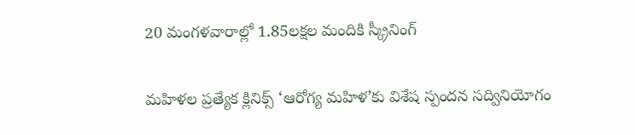20 మంగళవారాల్లో 1.85లక్షల మందికి స్క్రీనింగ్‌

మహిళల ప్రత్యేక క్లినిక్స్ ‘ఆరోగ్య మహిళ’కు విశేష స్పందన సద్వినియోగం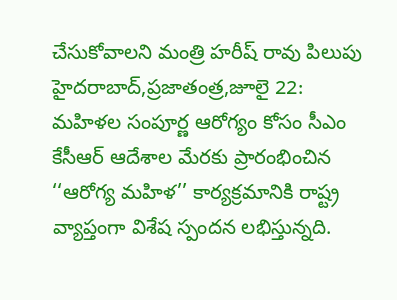చేసుకోవాలని మంత్రి హరీష్‌ ‌రావు పిలుపు హైదరాబాద్‌,ప్రజాతంత్ర,జూలై 22: మహిళల సంపూర్ణ ఆరోగ్యం కోసం సీఎం కేసీఆర్‌ ఆదేశాల మేరకు ప్రారంభించిన ‘‘ఆరోగ్య మహిళ’’ కార్యక్రమానికి రాష్ట్ర వ్యాప్తంగా విశేష స్పందన లభిస్తున్నది.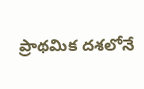ప్రాథమిక దశలోనే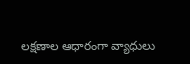లక్షణాల ఆధారంగా వ్యాధులు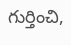గుర్తించి,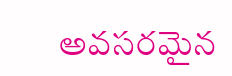అవసరమైన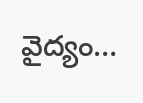వైద్యం…